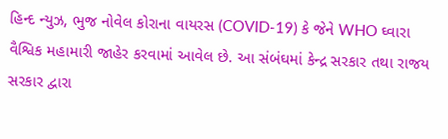હિન્દ ન્યુઝ, ભુજ નોવેલ કોરાના વાયરસ (COVID-19) કે જેને WHO ઘ્વારા વૈશ્વિક મહામારી જાહેર કરવામાં આવેલ છે. આ સંબંઘમાં કેન્દ્ર સરકાર તથા રાજય સરકાર દ્વારા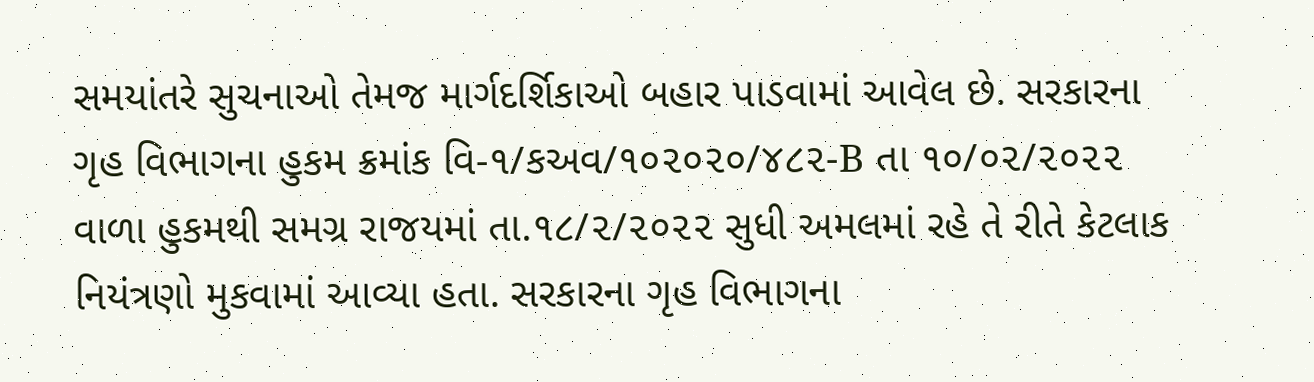સમયાંતરે સુચનાઓ તેમજ માર્ગદર્શિકાઓ બહાર પાડવામાં આવેલ છે. સરકારના ગૃહ વિભાગના હુકમ ક્રમાંક વિ-૧/કઅવ/૧૦૨૦૨૦/૪૮૨-B તા ૧૦/૦૨/૨૦૨૨ વાળા હુકમથી સમગ્ર રાજયમાં તા.૧૮/૨/૨૦૨૨ સુધી અમલમાં રહે તે રીતે કેટલાક નિયંત્રણો મુકવામાં આવ્યા હતા. સરકારના ગૃહ વિભાગના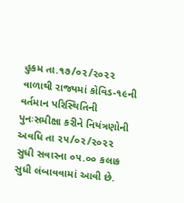હુકમ તા.૧૭/૦૨/૨૦૨૨ વાળાથી રાજ્યમાં કોવિડ-૧૯ની વર્તમાન પરિસ્થિતિની પુનઃસમીક્ષા કરીને નિયંત્રણોની અવધિ તા ૨૫/૦૨/૨૦૨૨ સુધી સવારના ૦૫.૦૦ કલાક સુધી લંબાવવામાં આવી છે.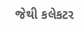જેથી કલેકટર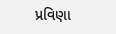પ્રવિણા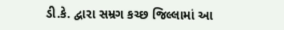ડી.કે. દ્વારા સમ્રગ કચ્છ જિલ્લામાં આ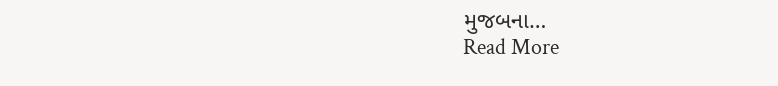મુજબના…
Read More